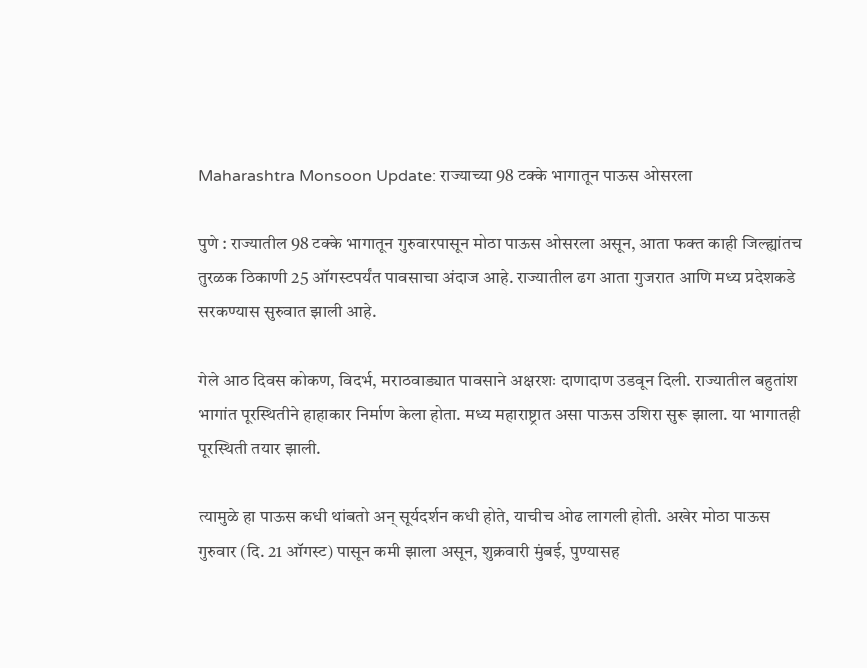Maharashtra Monsoon Update: राज्याच्या 98 टक्के भागातून पाऊस ओसरला

पुणे : राज्यातील 98 टक्के भागातून गुरुवारपासून मोठा पाऊस ओसरला असून, आता फक्त काही जिल्ह्यांतच तुरळक ठिकाणी 25 ऑगस्टपर्यंत पावसाचा अंदाज आहे. राज्यातील ढग आता गुजरात आणि मध्य प्रदेशकडे सरकण्यास सुरुवात झाली आहे.

गेले आठ दिवस कोकण, विदर्भ, मराठवाड्यात पावसाने अक्षरशः दाणादाण उडवून दिली. राज्यातील बहुतांश भागांत पूरस्थितीने हाहाकार निर्माण केला होता. मध्य महाराष्ट्रात असा पाऊस उशिरा सुरू झाला. या भागातही पूरस्थिती तयार झाली.

त्यामुळे हा पाऊस कधी थांबतो अन् सूर्यदर्शन कधी होते, याचीच ओढ लागली होती. अखेर मोठा पाऊस गुरुवार (दि. 21 ऑगस्ट) पासून कमी झाला असून, शुक्रवारी मुंबई, पुण्यासह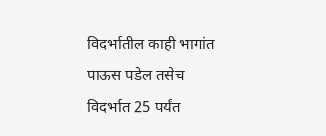विदर्भातील काही भागांत पाऊस पडेल तसेच विदर्भात 25 पर्यंत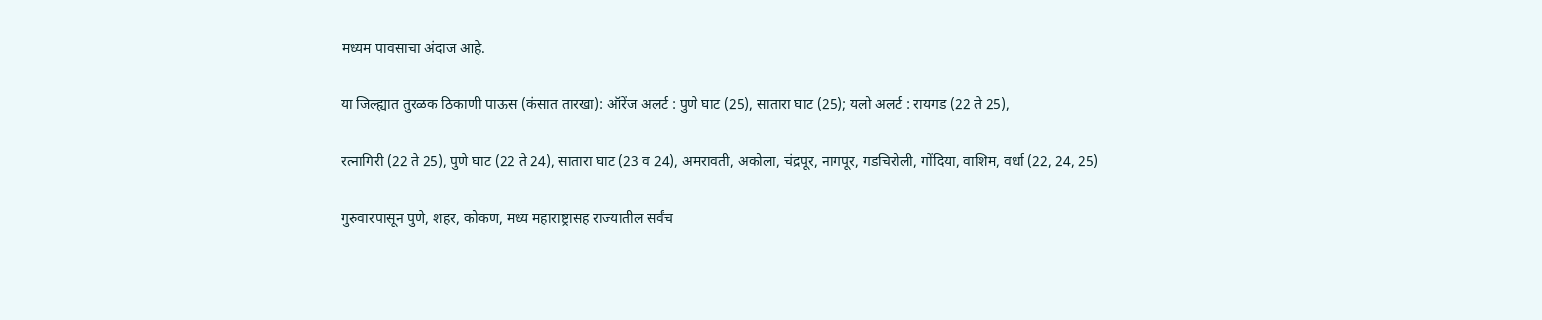मध्यम पावसाचा अंदाज आहे.

या जिल्ह्यात तुरळक ठिकाणी पाऊस (कंसात तारखा): ऑरेंज अलर्ट : पुणे घाट (25), सातारा घाट (25); यलो अलर्ट : रायगड (22 ते 25),

रत्नागिरी (22 ते 25), पुणे घाट (22 ते 24), सातारा घाट (23 व 24), अमरावती, अकोला, चंद्रपूर, नागपूर, गडचिरोली, गोंदिया, वाशिम, वर्धा (22, 24, 25)

गुरुवारपासून पुणे, शहर, कोकण, मध्य महाराष्ट्रासह राज्यातील सर्वंच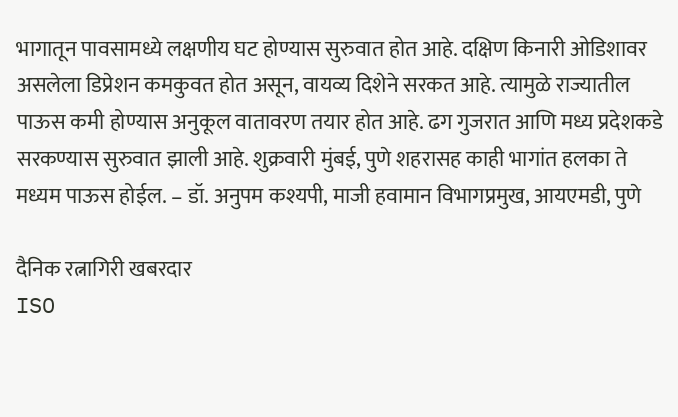भागातून पावसामध्ये लक्षणीय घट होण्यास सुरुवात होत आहे. दक्षिण किनारी ओडिशावर असलेला डिप्रेशन कमकुवत होत असून, वायव्य दिशेने सरकत आहे. त्यामुळे राज्यातील पाऊस कमी होण्यास अनुकूल वातावरण तयार होत आहे. ढग गुजरात आणि मध्य प्रदेशकडे सरकण्यास सुरुवात झाली आहे. शुक्रवारी मुंबई, पुणे शहरासह काही भागांत हलका ते मध्यम पाऊस होईल. – डॉ. अनुपम कश्यपी, माजी हवामान विभागप्रमुख, आयएमडी, पुणे

दैनिक रत्नागिरी खबरदार
ISO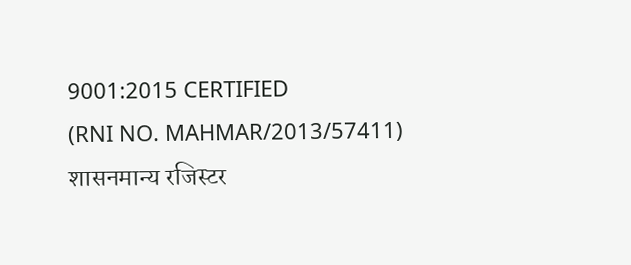9001:2015 CERTIFIED
(RNI NO. MAHMAR/2013/57411)
शासनमान्य रजिस्टर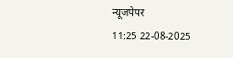न्यूजपेपर
11:25 22-08-2025